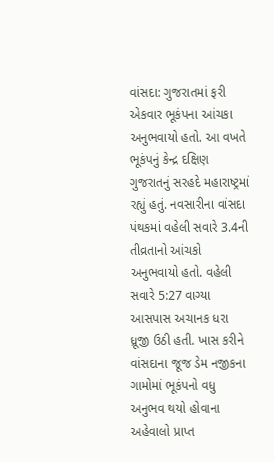વાંસદા: ગુજરાતમાં ફરી એકવાર ભૂકંપના આંચકા અનુભવાયો હતો. આ વખતે ભૂકંપનું કેન્દ્ર દક્ષિણ ગુજરાતનું સરહદે મહારાષ્ટ્રમાં રહ્યું હતું. નવસારીના વાંસદા પંથકમાં વહેલી સવારે 3.4ની તીવ્રતાનો આંચકો અનુભવાયો હતો. વહેલી સવારે 5:27 વાગ્યા આસપાસ અચાનક ધરા ધ્રૂજી ઉઠી હતી. ખાસ કરીને વાંસદાના જૂજ ડેમ નજીકના ગામોમાં ભૂકંપનો વધુ અનુભવ થયો હોવાના અહેવાલો પ્રાપ્ત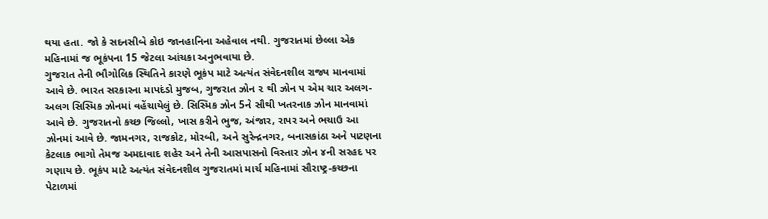થયા હતા. જો કે સદનસીબે કોઇ જાનહાનિના અહેવાલ નથી. ગુજરાતમાં છેલ્લા એક મહિનામાં જ ભૂકંપના 15 જેટલા આંચકા અનુભવાયા છે.
ગુજરાત તેની ભૌગોલિક સ્થિતિને કારણે ભૂકંપ માટે અત્યંત સંવેદનશીલ રાજ્ય માનવામાં આવે છે. ભારત સરકારના માપદંડો મુજબ, ગુજરાત ઝોન ૨ થી ઝોન ૫ એમ ચાર અલગ-અલગ સિસ્મિક ઝોનમાં વહેંચાયેલું છે. સિસ્મિક ઝોન 5ને સૌથી ખતરનાક ઝોન માનવામાં આવે છે. ગુજરાતનો કચ્છ જિલ્લો, ખાસ કરીને ભુજ, અંજાર, રાપર અને ભચાઉ આ ઝોનમાં આવે છે. જામનગર, રાજકોટ, મોરબી, અને સુરેન્દ્રનગર, બનાસકાંઠા અને પાટણના કેટલાક ભાગો તેમજ અમદાવાદ શહેર અને તેની આસપાસનો વિસ્તાર ઝોન ૪ની સરહદ પર ગણાય છે. ભૂકંપ માટે અત્યંત સંવેદનશીલ ગુજરાતમાં માર્ચ મહિનામાં સૌરાષ્ટ્ર-કચ્છના પેટાળમાં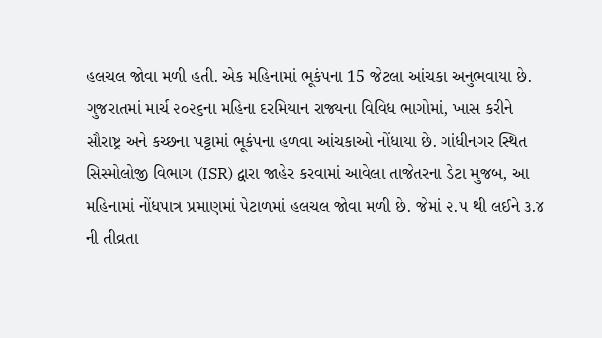હલચલ જોવા મળી હતી. એક મહિનામાં ભૂકંપના 15 જેટલા આંચકા અનુભવાયા છે.
ગુજરાતમાં માર્ચ ૨૦૨૬ના મહિના દરમિયાન રાજ્યના વિવિધ ભાગોમાં, ખાસ કરીને સૌરાષ્ટ્ર અને કચ્છના પટ્ટામાં ભૂકંપના હળવા આંચકાઓ નોંધાયા છે. ગાંધીનગર સ્થિત સિસ્મોલોજી વિભાગ (ISR) દ્વારા જાહેર કરવામાં આવેલા તાજેતરના ડેટા મુજબ, આ મહિનામાં નોંધપાત્ર પ્રમાણમાં પેટાળમાં હલચલ જોવા મળી છે. જેમાં ૨.૫ થી લઈને ૩.૪ ની તીવ્રતા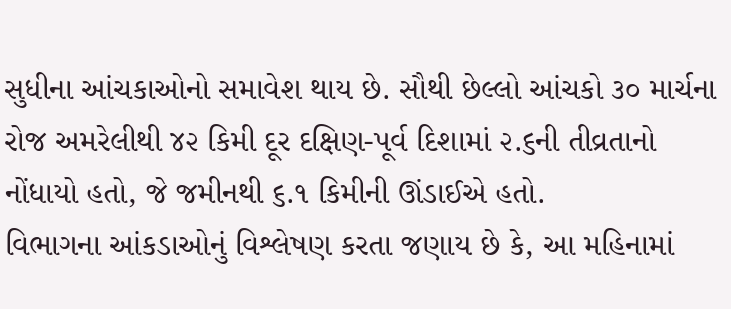સુધીના આંચકાઓનો સમાવેશ થાય છે. સૌથી છેલ્લો આંચકો ૩૦ માર્ચના રોજ અમરેલીથી ૪૨ કિમી દૂર દક્ષિણ-પૂર્વ દિશામાં ૨.૬ની તીવ્રતાનો નોંધાયો હતો, જે જમીનથી ૬.૧ કિમીની ઊંડાઈએ હતો.
વિભાગના આંકડાઓનું વિશ્લેષણ કરતા જણાય છે કે, આ મહિનામાં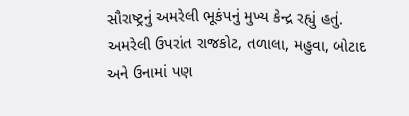સૌરાષ્ટ્રનું અમરેલી ભૂકંપનું મુખ્ય કેન્દ્ર રહ્યું હતું. અમરેલી ઉપરાંત રાજકોટ, તળાલા, મહુવા, બોટાદ અને ઉનામાં પણ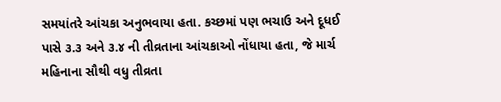સમયાંતરે આંચકા અનુભવાયા હતા. કચ્છમાં પણ ભચાઉ અને દૂધઈ પાસે ૩.૩ અને ૩.૪ ની તીવ્રતાના આંચકાઓ નોંધાયા હતા, જે માર્ચ મહિનાના સૌથી વધુ તીવ્રતા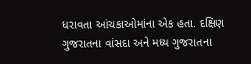ધરાવતા આંચકાઓમાંના એક હતા. દક્ષિણ ગુજરાતના વાંસદા અને મધ્ય ગુજરાતના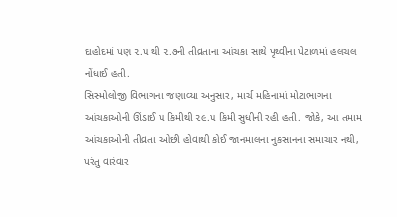દાહોદમાં પણ ૨.૫ થી ૨.૭ની તીવ્રતાના આંચકા સાથે પૃથ્વીના પેટાળમાં હલચલ નોંધાઈ હતી.
સિસ્મોલોજી વિભાગના જણાવ્યા અનુસાર, માર્ચ મહિનામાં મોટાભાગના આંચકાઓની ઊંડાઈ ૫ કિમીથી ૨૯.૫ કિમી સુધીની રહી હતી. જોકે, આ તમામ આંચકાઓની તીવ્રતા ઓછી હોવાથી કોઈ જાનમાલના નુકસાનના સમાચાર નથી, પરંતુ વારંવાર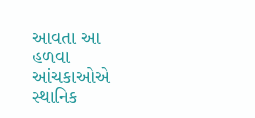આવતા આ હળવા આંચકાઓએ સ્થાનિક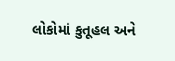લોકોમાં કુતૂહલ અને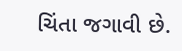ચિંતા જગાવી છે.